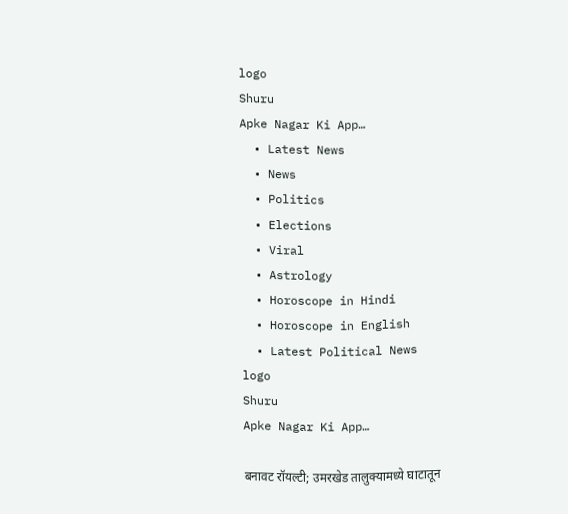logo
Shuru
Apke Nagar Ki App…
  • Latest News
  • News
  • Politics
  • Elections
  • Viral
  • Astrology
  • Horoscope in Hindi
  • Horoscope in English
  • Latest Political News
logo
Shuru
Apke Nagar Ki App…

बनावट रॉयल्टी; उमरखेड तालुक्यामध्ये घाटातून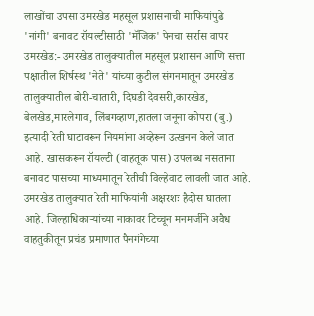लाखोंचा उपसा उमरखेड महसूल प्रशासनाची माफियांपुढे 'नांगी' बनावट रॉयल्टीसाठी 'मॅजिक' पेनचा सर्रास वापर उमरखेड:- उमरखेड तालुक्यातील महसूल प्रशासन आणि सत्ता पक्षातील शिर्षस्थ 'नेते' यांच्या कुटील संगनमातून उमरखेड तालुक्यातील बोरी-चातारी, दिघडी देवसरी,कारखेड, बेलखेड,मारलेगाव, लिंबगव्हाण,हातला जनूना कोपरा (बु.) इत्यादी रेती घाटावरून नियमांना अव्हेरून उत्खनन केले जात आहे. खासकरून रॉयल्टी (वाहतूक पास) उपलब्ध नसताना बनावट पासच्या माध्यमातून रेतीची विल्हेवाट लावली जात आहे. उमरखेड तालुक्यात रेती माफियांनी अक्षरशः हैदोस घातला आहे. जिल्हाधिकाऱ्यांच्या नाकावर टिच्चून मनमर्जीने अवैध वाहतुकीतून प्रचंड प्रमाणात पैनगंगेच्या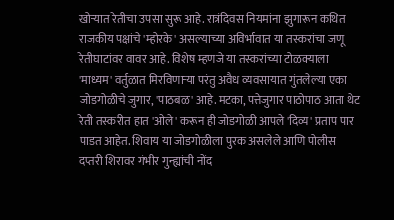खोऱ्यात रेतीचा उपसा सुरू आहे. रात्रंदिवस नियमांना झुगारून कथित राजकीय पक्षांचे 'म्होरके' असल्याच्या अविर्भावात या तस्करांचा जणू रेतीघाटांवर वावर आहे. विशेष म्हणजे या तस्करांच्या टोळक्याला 'माध्यम' वर्तुळात मिरविणाऱ्या परंतु अवैध व्यवसायात गुंतलेल्या एका जोडगोळीचे जुगार, 'पाठबळ' आहे. मटका, पत्तेजुगार पाठोपाठ आता थेट रेती तस्करीत हात 'ओले' करून ही जोडगोळी आपले 'दिव्य' प्रताप पार पाडत आहेत. शिवाय या जोडगोळीला पुरक असलेले आणि पोलीस दप्तरी शिरावर गंभीर गुन्ह्यांची नोंद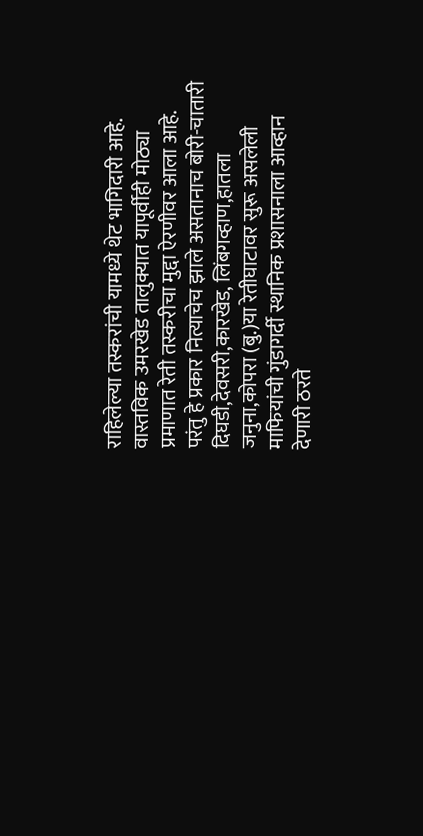राहिलेल्या तस्करांची यामध्ये थेट भागिदारी आहे. वास्तविक उमरखेड तालुक्यात यापूर्वीही मोठ्या प्रमाणात रेती तस्करीचा मुद्दा ऐरणीवर आला आहे. परंतु हे प्रकार नित्याचेच झाले असतानाच बोरी-चातारी दिघडी,देवसरी,कारखेड, लिंबगव्हाण,हातला जनुना,कोपरा (बु.)या रेतीघाटावर सुरू असलेली माफियांची गुंडागर्दी स्थानिक प्रशासनाला आव्हान देणारी ठरते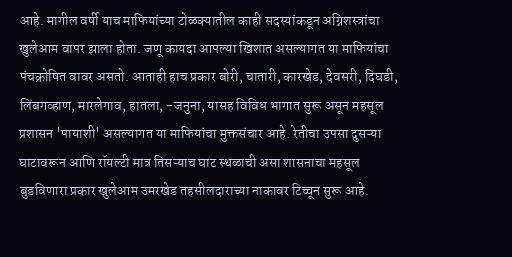आहे. मागील वर्षी याच माफियांच्या टोळक्यातील काही सदस्यांकडून अग्निशस्त्रांचा खुलेआम वापर झाला होता. जणू कायदा आपल्या खिशात असल्यागत या माफियांचा पंचक्रोषित वावर असतो. आताही हाच प्रकार बोरी, चातारी, कारखेड, देवसरी, दिघडी, लिंबगव्हाण, मारलेगाव, हातला, -जनुना, यासह विविध भागात सुरू असून महसूल प्रशासन 'पायाशी' असल्यागत या माफियांचा मुक्तसंचार आहे. रेतीचा उपसा दुसऱ्या घाटावरून आणि रॉयल्टी मात्र तिसऱ्याच घाट स्थळाची असा शासनाचा महसूल बुडविणारा प्रकार खुलेआम उमरखेड तहसीलदाराच्या नाकावर टिच्चून सुरू आहे.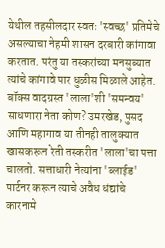येथील तहसीलदार स्वतः 'स्वच्छ' प्रतिमेचे असल्याचा नेहमी शासन दरबारी कांगावा करतात. परंतु या तस्करांच्या मनसुब्यात त्यांचे कांगावे पार धुळीस मिळाले आहेत. बॉक्स वादग्रस्त 'लाला'शी 'समन्वय' साधणारा नेता कोण? उमरखेड, पुसद आणि महागाव या तीनही तालुक्यात खासकरून रेती तस्करीत 'लाला'चा पत्ता चालतो. सत्ताधारी नेत्यांना 'ब्लाईड' पार्टनर करून त्याचे अवैध धंद्यांचे कारनामे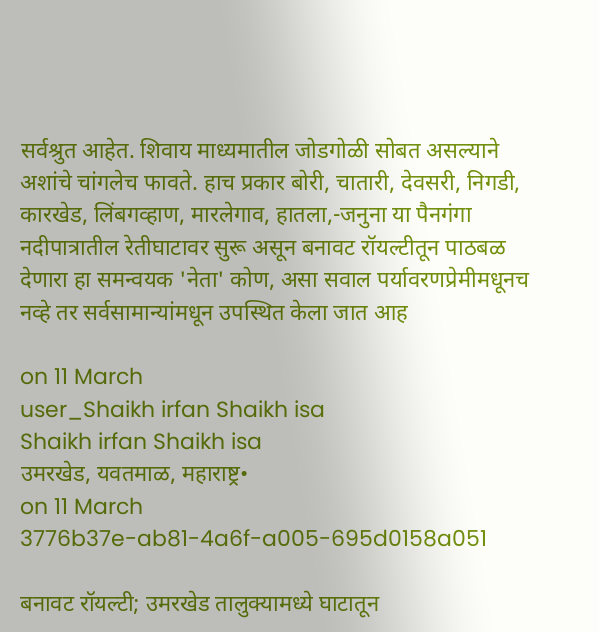सर्वश्रुत आहेत. शिवाय माध्यमातील जोडगोळी सोबत असल्याने अशांचे चांगलेच फावते. हाच प्रकार बोरी, चातारी, देवसरी, निगडी, कारखेड, लिंबगव्हाण, मारलेगाव, हातला,-जनुना या पैनगंगा नदीपात्रातील रेतीघाटावर सुरू असून बनावट रॉयल्टीतून पाठबळ देणारा हा समन्वयक 'नेता' कोण, असा सवाल पर्यावरणप्रेमीमधूनच नव्हे तर सर्वसामान्यांमधून उपस्थित केला जात आह

on 11 March
user_Shaikh irfan Shaikh isa
Shaikh irfan Shaikh isa
उमरखेड, यवतमाळ, महाराष्ट्र•
on 11 March
3776b37e-ab81-4a6f-a005-695d0158a051

बनावट रॉयल्टी; उमरखेड तालुक्यामध्ये घाटातून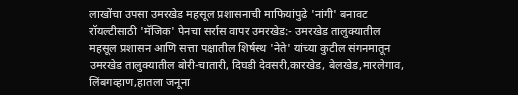लाखोंचा उपसा उमरखेड महसूल प्रशासनाची माफियांपुढे 'नांगी' बनावट रॉयल्टीसाठी 'मॅजिक' पेनचा सर्रास वापर उमरखेड:- उमरखेड तालुक्यातील महसूल प्रशासन आणि सत्ता पक्षातील शिर्षस्थ 'नेते' यांच्या कुटील संगनमातून उमरखेड तालुक्यातील बोरी-चातारी, दिघडी देवसरी,कारखेड, बेलखेड,मारलेगाव, लिंबगव्हाण,हातला जनूना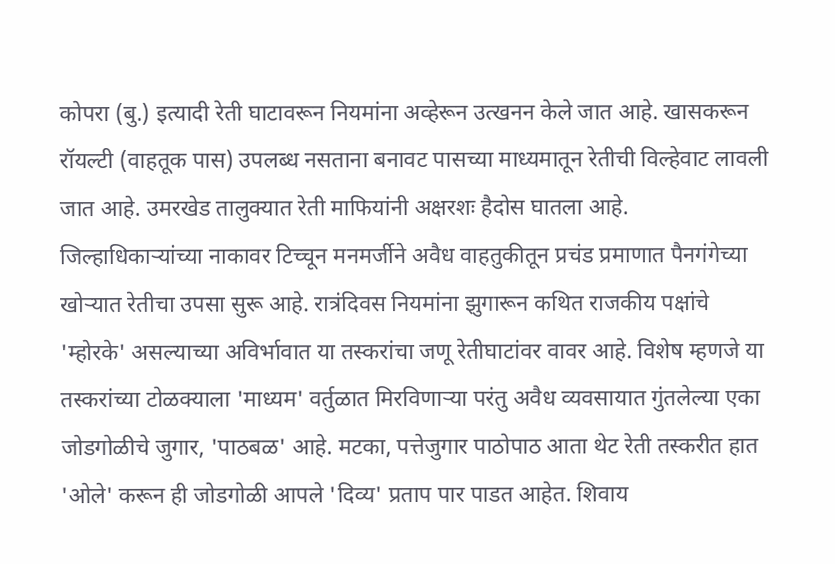कोपरा (बु.) इत्यादी रेती घाटावरून नियमांना अव्हेरून उत्खनन केले जात आहे. खासकरून रॉयल्टी (वाहतूक पास) उपलब्ध नसताना बनावट पासच्या माध्यमातून रेतीची विल्हेवाट लावली जात आहे. उमरखेड तालुक्यात रेती माफियांनी अक्षरशः हैदोस घातला आहे. जिल्हाधिकाऱ्यांच्या नाकावर टिच्चून मनमर्जीने अवैध वाहतुकीतून प्रचंड प्रमाणात पैनगंगेच्या खोऱ्यात रेतीचा उपसा सुरू आहे. रात्रंदिवस नियमांना झुगारून कथित राजकीय पक्षांचे 'म्होरके' असल्याच्या अविर्भावात या तस्करांचा जणू रेतीघाटांवर वावर आहे. विशेष म्हणजे या तस्करांच्या टोळक्याला 'माध्यम' वर्तुळात मिरविणाऱ्या परंतु अवैध व्यवसायात गुंतलेल्या एका जोडगोळीचे जुगार, 'पाठबळ' आहे. मटका, पत्तेजुगार पाठोपाठ आता थेट रेती तस्करीत हात 'ओले' करून ही जोडगोळी आपले 'दिव्य' प्रताप पार पाडत आहेत. शिवाय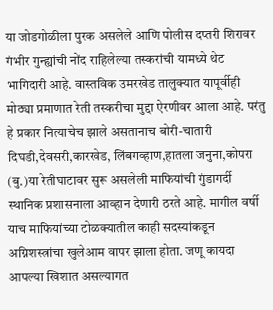या जोडगोळीला पुरक असलेले आणि पोलीस दप्तरी शिरावर गंभीर गुन्ह्यांची नोंद राहिलेल्या तस्करांची यामध्ये थेट भागिदारी आहे. वास्तविक उमरखेड तालुक्यात यापूर्वीही मोठ्या प्रमाणात रेती तस्करीचा मुद्दा ऐरणीवर आला आहे. परंतु हे प्रकार नित्याचेच झाले असतानाच बोरी-चातारी दिघडी,देवसरी,कारखेड, लिंबगव्हाण,हातला जनुना,कोपरा (बु.)या रेतीघाटावर सुरू असलेली माफियांची गुंडागर्दी स्थानिक प्रशासनाला आव्हान देणारी ठरते आहे. मागील वर्षी याच माफियांच्या टोळक्यातील काही सदस्यांकडून अग्निशस्त्रांचा खुलेआम वापर झाला होता. जणू कायदा आपल्या खिशात असल्यागत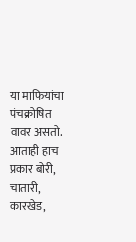या माफियांचा पंचक्रोषित वावर असतो. आताही हाच प्रकार बोरी, चातारी, कारखेड,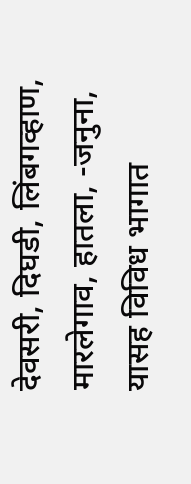देवसरी, दिघडी, लिंबगव्हाण, मारलेगाव, हातला, -जनुना, यासह विविध भागात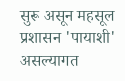सुरू असून महसूल प्रशासन 'पायाशी' असल्यागत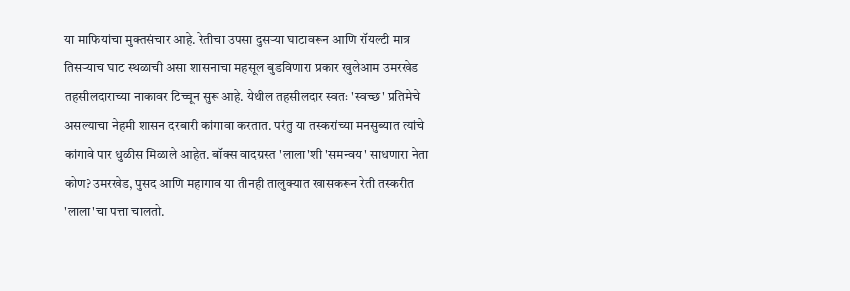या माफियांचा मुक्तसंचार आहे. रेतीचा उपसा दुसऱ्या घाटावरून आणि रॉयल्टी मात्र तिसऱ्याच घाट स्थळाची असा शासनाचा महसूल बुडविणारा प्रकार खुलेआम उमरखेड तहसीलदाराच्या नाकावर टिच्चून सुरू आहे. येथील तहसीलदार स्वतः 'स्वच्छ' प्रतिमेचे असल्याचा नेहमी शासन दरबारी कांगावा करतात. परंतु या तस्करांच्या मनसुब्यात त्यांचे कांगावे पार धुळीस मिळाले आहेत. बॉक्स वादग्रस्त 'लाला'शी 'समन्वय' साधणारा नेता कोण? उमरखेड, पुसद आणि महागाव या तीनही तालुक्यात खासकरून रेती तस्करीत 'लाला'चा पत्ता चालतो.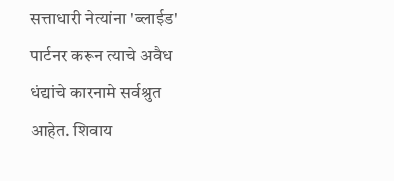सत्ताधारी नेत्यांना 'ब्लाईड' पार्टनर करून त्याचे अवैध धंद्यांचे कारनामे सर्वश्रुत आहेत. शिवाय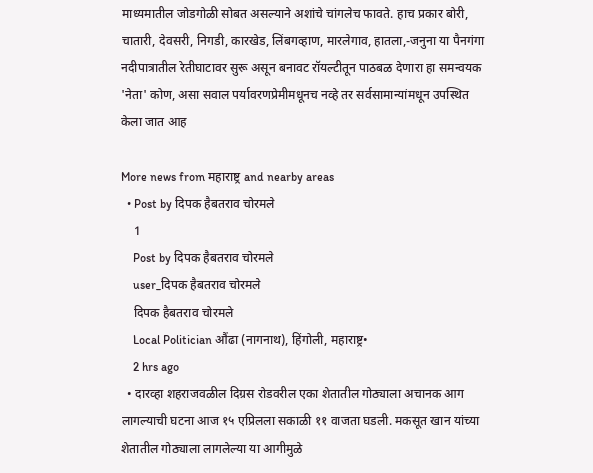माध्यमातील जोडगोळी सोबत असल्याने अशांचे चांगलेच फावते. हाच प्रकार बोरी, चातारी, देवसरी, निगडी, कारखेड, लिंबगव्हाण, मारलेगाव, हातला,-जनुना या पैनगंगा नदीपात्रातील रेतीघाटावर सुरू असून बनावट रॉयल्टीतून पाठबळ देणारा हा समन्वयक 'नेता' कोण, असा सवाल पर्यावरणप्रेमीमधूनच नव्हे तर सर्वसामान्यांमधून उपस्थित केला जात आह

More news from महाराष्ट्र and nearby areas
  • Post by दिपक हैबतराव चोरमले
    1
    Post by दिपक हैबतराव चोरमले
    user_दिपक हैबतराव चोरमले
    दिपक हैबतराव चोरमले
    Local Politician औंढा (नागनाथ), हिंगोली, महाराष्ट्र•
    2 hrs ago
  • दारव्हा शहराजवळील दिग्रस रोडवरील एका शेतातील गोठ्याला अचानक आग लागल्याची घटना आज १५ एप्रिलला सकाळी ११ वाजता घडली. मकसूत खान यांच्या शेतातील गोठ्याला लागलेल्या या आगीमुळे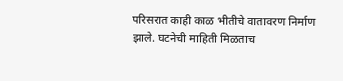परिसरात काही काळ भीतीचे वातावरण निर्माण झाले. घटनेची माहिती मिळताच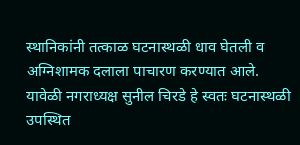स्थानिकांनी तत्काळ घटनास्थळी धाव घेतली व अग्निशामक दलाला पाचारण करण्यात आले. यावेळी नगराध्यक्ष सुनील चिरडे हे स्वतः घटनास्थळी उपस्थित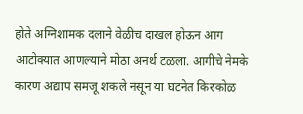होते अग्निशामक दलाने वेळीच दाखल होऊन आग आटोक्यात आणल्याने मोठा अनर्थ टळला. आगीचे नेमके कारण अद्याप समजू शकले नसून या घटनेत किरकोळ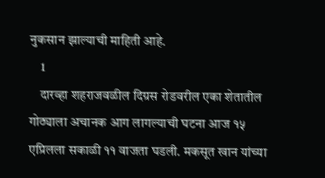नुकसान झाल्याची माहिती आहे.
    1
    दारव्हा शहराजवळील दिग्रस रोडवरील एका शेतातील गोठ्याला अचानक आग लागल्याची घटना आज १५ एप्रिलला सकाळी ११ वाजता घडली. मकसूत खान यांच्या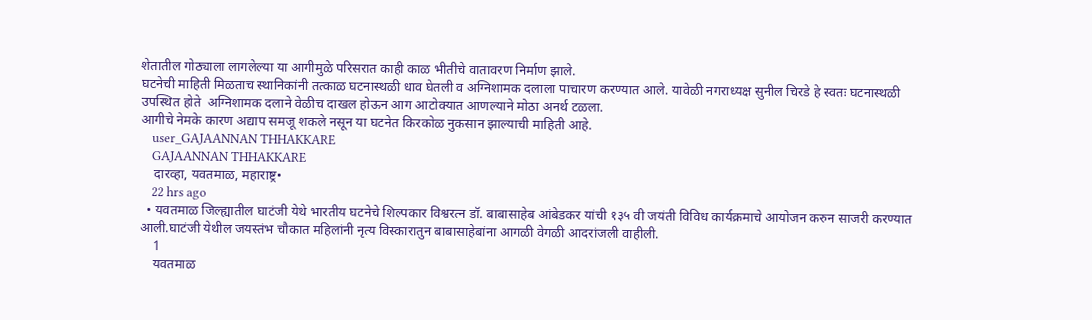शेतातील गोठ्याला लागलेल्या या आगीमुळे परिसरात काही काळ भीतीचे वातावरण निर्माण झाले.
घटनेची माहिती मिळताच स्थानिकांनी तत्काळ घटनास्थळी धाव घेतली व अग्निशामक दलाला पाचारण करण्यात आले. यावेळी नगराध्यक्ष सुनील चिरडे हे स्वतः घटनास्थळी उपस्थित होते  अग्निशामक दलाने वेळीच दाखल होऊन आग आटोक्यात आणल्याने मोठा अनर्थ टळला.
आगीचे नेमके कारण अद्याप समजू शकले नसून या घटनेत किरकोळ नुकसान झाल्याची माहिती आहे.
    user_GAJAANNAN THHAKKARE
    GAJAANNAN THHAKKARE
    दारव्हा, यवतमाळ, महाराष्ट्र•
    22 hrs ago
  • यवतमाळ जिल्ह्यातील घाटंजी येथे भारतीय घटनेचे शिल्पकार विश्वरत्न डॉ. बाबासाहेब आंबेडकर यांची १३५ वी जयंती विविध कार्यक्रमाचे आयोजन करुन साजरी करण्यात आली.घाटंजी येथील जयस्तंभ चौकात महिलांनी नृत्य विस्कारातुन बाबासाहेबांना आगळी वेगळी आदरांजली वाहीली.
    1
    यवतमाळ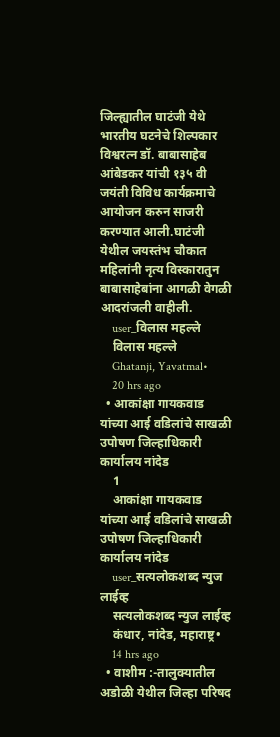जिल्ह्यातील घाटंजी येथे भारतीय घटनेचे शिल्पकार विश्वरत्न डॉ. बाबासाहेब आंबेडकर यांची १३५ वी जयंती विविध कार्यक्रमाचे आयोजन करुन साजरी करण्यात आली.घाटंजी येथील जयस्तंभ चौकात महिलांनी नृत्य विस्कारातुन बाबासाहेबांना आगळी वेगळी आदरांजली वाहीली.
    user_विलास महल्ले
    विलास महल्ले
    Ghatanji, Yavatmal•
    20 hrs ago
  • आकांक्षा गायकवाड यांच्या आई वडिलांचे साखळी उपोषण जिल्हाधिकारी कार्यालय नांदेड
    1
    आकांक्षा गायकवाड यांच्या आई वडिलांचे साखळी उपोषण जिल्हाधिकारी कार्यालय नांदेड
    user_सत्यलोकशब्द न्युज लाईव्ह
    सत्यलोकशब्द न्युज लाईव्ह
    कंधार, नांदेड, महाराष्ट्र•
    14 hrs ago
  • वाशीम :-तालुक्यातील अडोळी येथील जिल्हा परिषद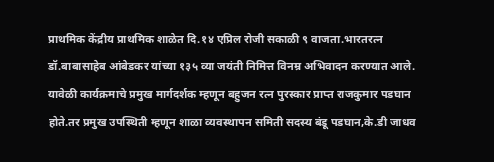प्राथमिक केंद्रीय प्राथमिक शाळेत दि.१४ एप्रिल रोजी सकाळी ९ वाजता.भारतरत्न डॉ.बाबासाहेब आंबेडकर यांच्या १३५ व्या जयंती निमित्त विनम्र अभिवादन करण्यात आले. यावेळी कार्यक्रमाचे प्रमुख मार्गदर्शक म्हणून बहुजन रत्न पुरस्कार प्राप्त राजकुमार पडघान होते.तर प्रमुख उपस्थिती म्हणून शाळा व्यवस्थापन समिती सदस्य बंडू पडघान,के.डी जाधव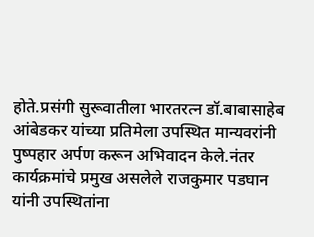होते.प्रसंगी सुरूवातीला भारतरत्न डॉ.बाबासाहेब आंबेडकर यांच्या प्रतिमेला उपस्थित मान्यवरांनी पुष्पहार अर्पण करून अभिवादन केले.नंतर कार्यक्रमांचे प्रमुख असलेले राजकुमार पडघान यांनी उपस्थितांना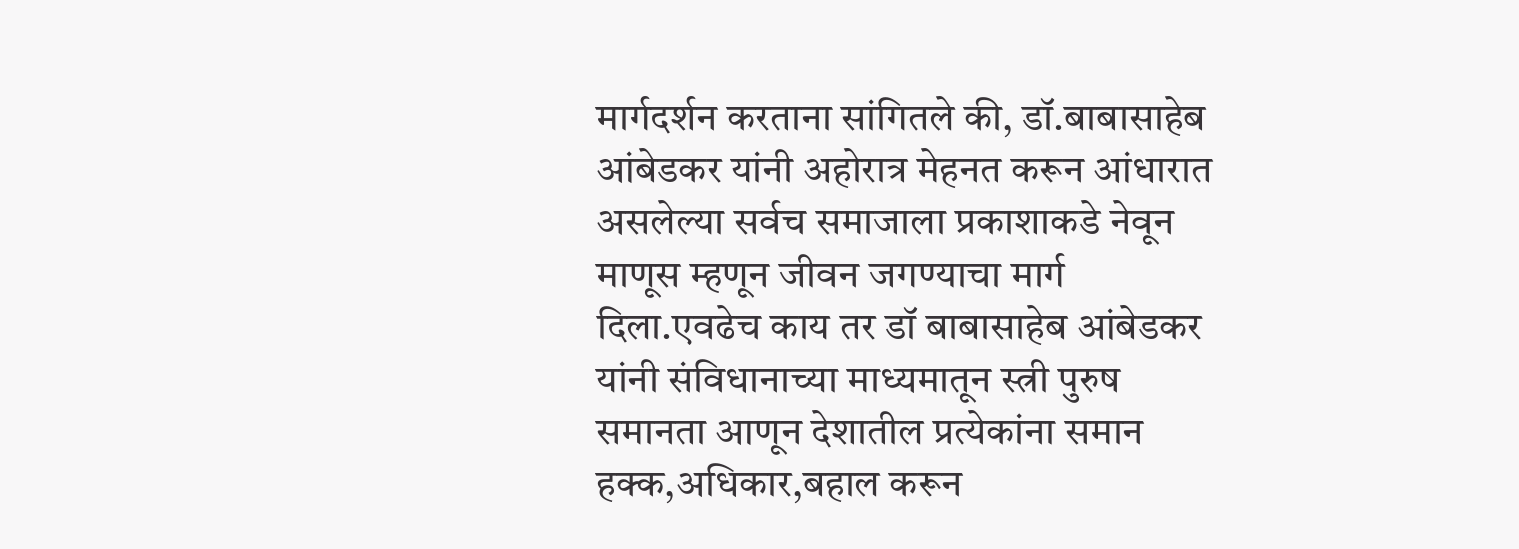मार्गदर्शन करताना सांगितले की, डॉ.बाबासाहेब आंबेडकर यांनी अहोरात्र मेहनत करून आंधारात असलेल्या सर्वच समाजाला प्रकाशाकडे नेवून माणूस म्हणून जीवन जगण्याचा मार्ग दिला.एवढेच काय तर डॉ बाबासाहेब आंबेडकर यांनी संविधानाच्या माध्यमातून स्त्री पुरुष समानता आणून देशातील प्रत्येकांना समान हक्क,अधिकार,बहाल करून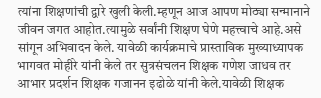त्यांना शिक्षणांची द्वारे खुली केली.म्हणून आज आपण मोठ्या सन्मानाने जीवन जगत आहोत.त्यामुळे सर्वांनी शिक्षण घेणे महत्त्वाचे आहे.असे सांगून अभिवादन केले. यावेळी कार्यक्रमाचे प्रास्ताविक मुख्याध्यापक भागवत मोहीरे यांनी केले तर सुत्रसंचलन शिक्षक गणेश जाधव तर आभार प्रदर्शन शिक्षक गजानन इढोळे यांनी केले.यावेळी शिक्षक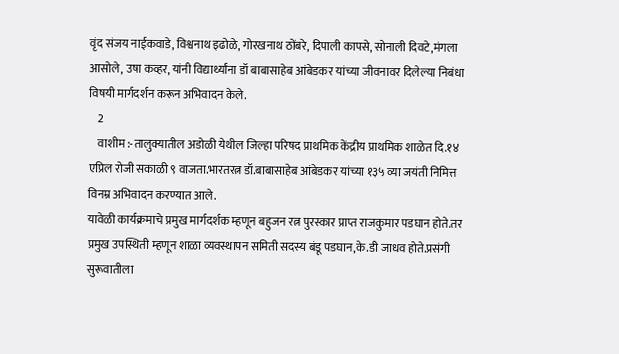वृंद संजय नाईकवाडे, विश्वनाथ इढोळे, गोरखनाथ ठोंबरे, दिपाली कापसे, सोनाली दिवटे,मंगला आसोले, उषा कव्हर, यांनी विद्यार्थ्यांना डॉ बाबासाहेब आंबेडकर यांच्या जीवनावर दिलेल्या निबंधा विषयी मार्गदर्शन करून अभिवादन केले.
    2
    वाशीम :-तालुक्यातील अडोळी येथील जिल्हा परिषद प्राथमिक केंद्रीय प्राथमिक शाळेत दि.१४ एप्रिल रोजी सकाळी ९ वाजता.भारतरत्न डॉ.बाबासाहेब आंबेडकर यांच्या १३५ व्या जयंती निमित्त विनम्र अभिवादन करण्यात आले.
यावेळी कार्यक्रमाचे प्रमुख मार्गदर्शक म्हणून बहुजन रत्न पुरस्कार प्राप्त राजकुमार पडघान होते.तर प्रमुख उपस्थिती म्हणून शाळा व्यवस्थापन समिती सदस्य बंडू पडघान,के.डी जाधव होते.प्रसंगी सुरूवातीला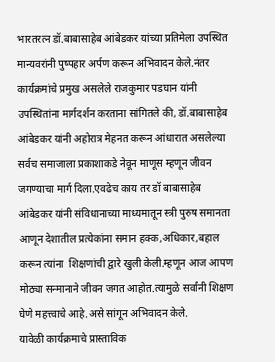भारतरत्न डॉ.बाबासाहेब आंबेडकर यांच्या प्रतिमेला उपस्थित मान्यवरांनी पुष्पहार अर्पण करून अभिवादन केले.नंतर कार्यक्रमांचे प्रमुख असलेले राजकुमार पडघान यांनी उपस्थितांना मार्गदर्शन करताना सांगितले की, डॉ.बाबासाहेब आंबेडकर यांनी अहोरात्र मेहनत करून आंधारात असलेल्या सर्वच समाजाला प्रकाशाकडे नेवून माणूस म्हणून जीवन जगण्याचा मार्ग दिला.एवढेच काय तर डॉ बाबासाहेब आंबेडकर यांनी संविधानाच्या माध्यमातून स्त्री पुरुष समानता आणून देशातील प्रत्येकांना समान हक्क,अधिकार,बहाल करून त्यांना  शिक्षणांची द्वारे खुली केली.म्हणून आज आपण मोठ्या सन्मानाने जीवन जगत आहोत.त्यामुळे सर्वांनी शिक्षण घेणे महत्त्वाचे आहे.असे सांगून अभिवादन केले.
यावेळी कार्यक्रमाचे प्रास्ताविक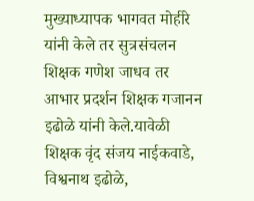मुख्याध्यापक भागवत मोहीरे यांनी केले तर सुत्रसंचलन शिक्षक गणेश जाधव तर आभार प्रदर्शन शिक्षक गजानन इढोळे यांनी केले.यावेळी शिक्षक वृंद संजय नाईकवाडे, विश्वनाथ इढोळे,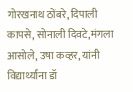गोरखनाथ ठोंबरे, दिपाली कापसे, सोनाली दिवटे,मंगला आसोले, उषा कव्हर, यांनी विद्यार्थ्यांना डॉ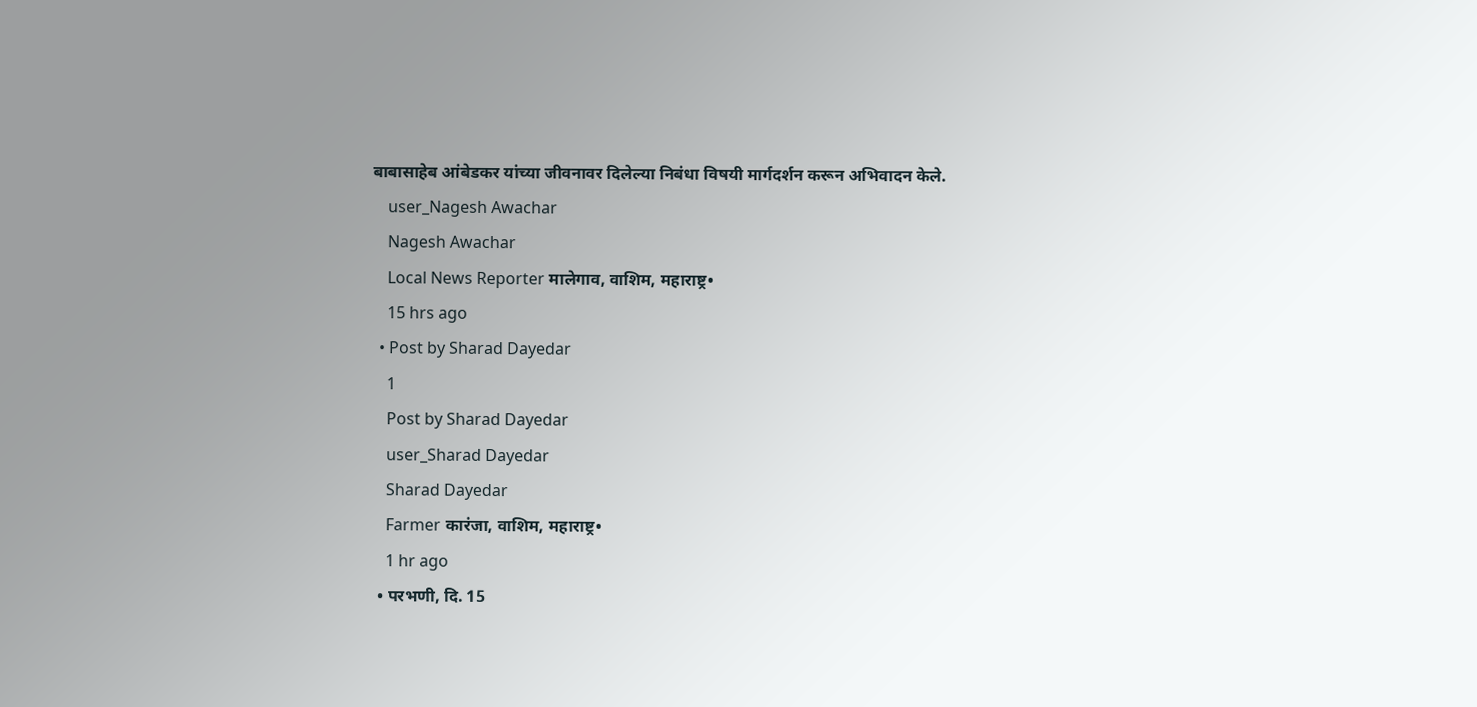बाबासाहेब आंबेडकर यांच्या जीवनावर दिलेल्या निबंधा विषयी मार्गदर्शन करून अभिवादन केले.
    user_Nagesh Awachar
    Nagesh Awachar
    Local News Reporter मालेगाव, वाशिम, महाराष्ट्र•
    15 hrs ago
  • Post by Sharad Dayedar
    1
    Post by Sharad Dayedar
    user_Sharad Dayedar
    Sharad Dayedar
    Farmer कारंजा, वाशिम, महाराष्ट्र•
    1 hr ago
  • परभणी, दि. 15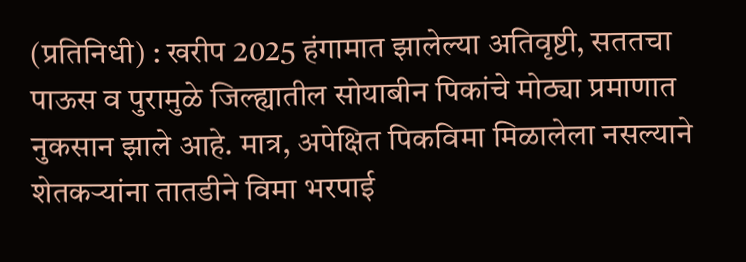(प्रतिनिधी) : खरीप 2025 हंगामात झालेल्या अतिवृष्टी, सततचा पाऊस व पुरामुळे जिल्ह्यातील सोयाबीन पिकांचे मोठ्या प्रमाणात नुकसान झाले आहे. मात्र, अपेक्षित पिकविमा मिळालेला नसल्याने शेतकऱ्यांना तातडीने विमा भरपाई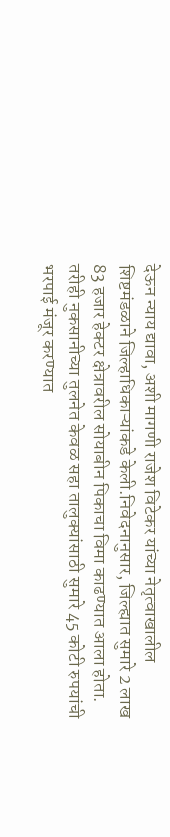देऊन न्याय द्यावा, अशी मागणी राजेश विटेकर यांच्या नेतृत्वाखालील शिष्टमंडळाने जिल्हाधिकाऱ्यांकडे केली.निवेदनानुसार, जिल्ह्यात सुमारे 2 लाख 83 हजार हेक्टर क्षेत्रावरील सोयाबीन पिकाचा विमा काढण्यात आला होता. तरीही नुकसानीच्या तुलनेत केवळ सहा तालुक्यांसाठी सुमारे 45 कोटी रुपयांची भरपाई मंजूर करण्यात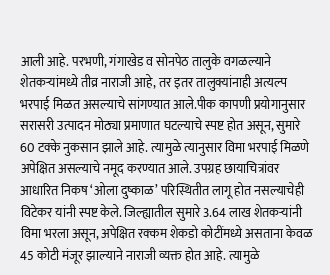आली आहे. परभणी, गंगाखेड व सोनपेठ तालुके वगळल्याने शेतकऱ्यांमध्ये तीव्र नाराजी आहे, तर इतर तालुक्यांनाही अत्यल्प भरपाई मिळत असल्याचे सांगण्यात आले.पीक कापणी प्रयोगानुसार सरासरी उत्पादन मोठ्या प्रमाणात घटल्याचे स्पष्ट होत असून, सुमारे 60 टक्के नुकसान झाले आहे. त्यामुळे त्यानुसार विमा भरपाई मिळणे अपेक्षित असल्याचे नमूद करण्यात आले. उपग्रह छायाचित्रांवर आधारित निकष ‘ओला दुष्काळ’ परिस्थितीत लागू होत नसल्याचेही विटेकर यांनी स्पष्ट केले. जिल्ह्यातील सुमारे 3.64 लाख शेतकऱ्यांनी विमा भरला असून, अपेक्षित रक्कम शेकडो कोटींमध्ये असताना केवळ 45 कोटी मंजूर झाल्याने नाराजी व्यक्त होत आहे. त्यामुळे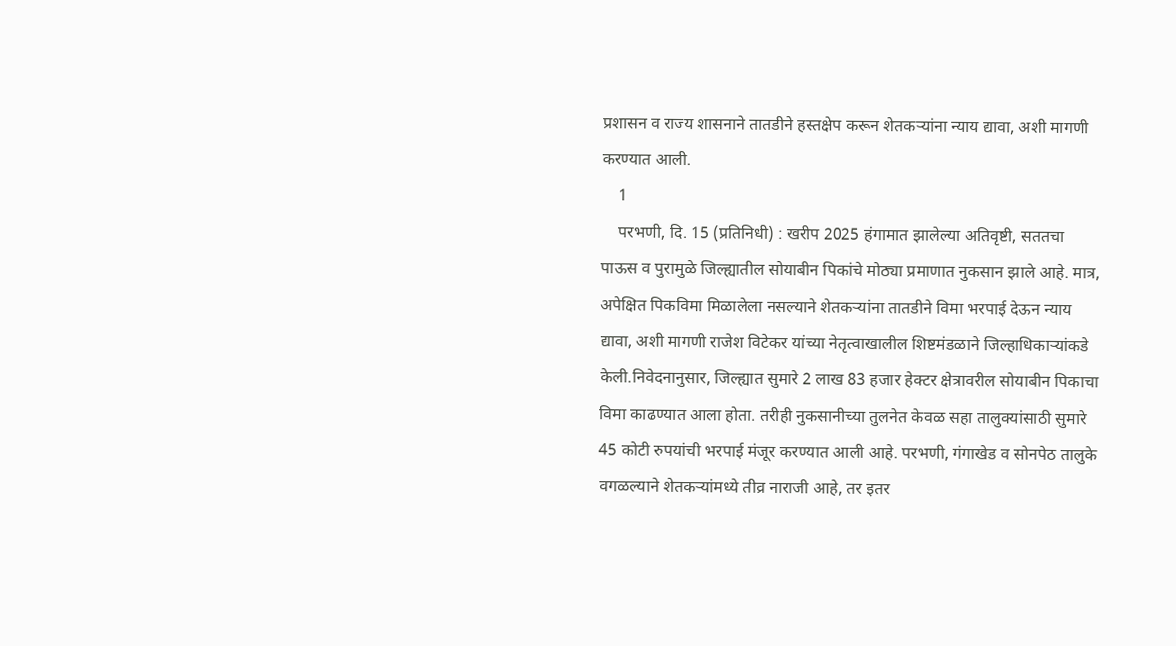प्रशासन व राज्य शासनाने तातडीने हस्तक्षेप करून शेतकऱ्यांना न्याय द्यावा, अशी मागणी करण्यात आली.
    1
    परभणी, दि. 15 (प्रतिनिधी) : खरीप 2025 हंगामात झालेल्या अतिवृष्टी, सततचा पाऊस व पुरामुळे जिल्ह्यातील सोयाबीन पिकांचे मोठ्या प्रमाणात नुकसान झाले आहे. मात्र, अपेक्षित पिकविमा मिळालेला नसल्याने शेतकऱ्यांना तातडीने विमा भरपाई देऊन न्याय द्यावा, अशी मागणी राजेश विटेकर यांच्या नेतृत्वाखालील शिष्टमंडळाने जिल्हाधिकाऱ्यांकडे केली.निवेदनानुसार, जिल्ह्यात सुमारे 2 लाख 83 हजार हेक्टर क्षेत्रावरील सोयाबीन पिकाचा विमा काढण्यात आला होता. तरीही नुकसानीच्या तुलनेत केवळ सहा तालुक्यांसाठी सुमारे 45 कोटी रुपयांची भरपाई मंजूर करण्यात आली आहे. परभणी, गंगाखेड व सोनपेठ तालुके वगळल्याने शेतकऱ्यांमध्ये तीव्र नाराजी आहे, तर इतर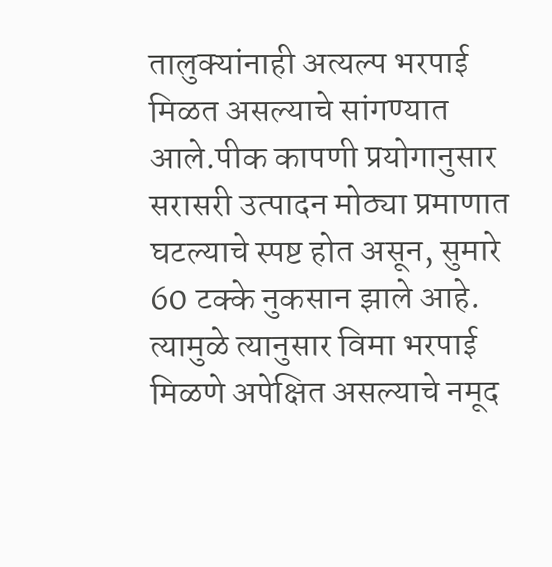तालुक्यांनाही अत्यल्प भरपाई मिळत असल्याचे सांगण्यात आले.पीक कापणी प्रयोगानुसार सरासरी उत्पादन मोठ्या प्रमाणात घटल्याचे स्पष्ट होत असून, सुमारे 60 टक्के नुकसान झाले आहे. त्यामुळे त्यानुसार विमा भरपाई मिळणे अपेक्षित असल्याचे नमूद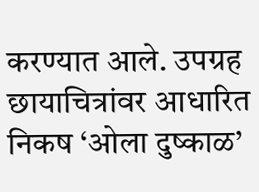करण्यात आले. उपग्रह छायाचित्रांवर आधारित निकष ‘ओला दुष्काळ’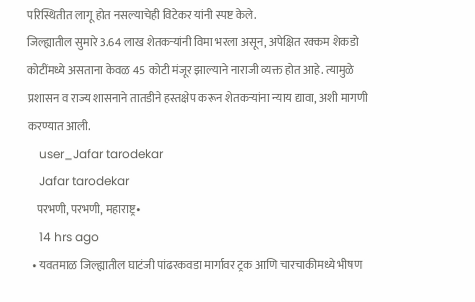परिस्थितीत लागू होत नसल्याचेही विटेकर यांनी स्पष्ट केले.
जिल्ह्यातील सुमारे 3.64 लाख शेतकऱ्यांनी विमा भरला असून, अपेक्षित रक्कम शेकडो कोटींमध्ये असताना केवळ 45 कोटी मंजूर झाल्याने नाराजी व्यक्त होत आहे. त्यामुळे प्रशासन व राज्य शासनाने तातडीने हस्तक्षेप करून शेतकऱ्यांना न्याय द्यावा, अशी मागणी करण्यात आली.
    user_Jafar tarodekar
    Jafar tarodekar
    परभणी, परभणी, महाराष्ट्र•
    14 hrs ago
  • यवतमाळ जिल्ह्यातील घाटंजी पांढरकवडा मार्गावर ट्रक आणि चारचाकीमध्ये भीषण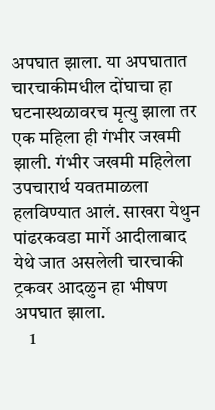अपघात झाला. या अपघातात चारचाकीमधील दोंघाचा हा घटनास्थळावरच मृत्यु झाला तर एक महिला ही गंभीर जखमी झाली. गंभीर जखमी महिलेला उपचारार्थ यवतमाळला हलविण्यात आलं. साखरा येथुन पांढरकवडा मार्गे आदीलाबाद येथे जात असलेली चारचाकी ट्रकवर आदळुन हा भीषण अपघात झाला.
    1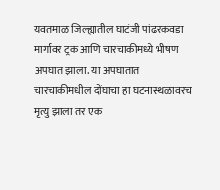यवतमाळ जिल्ह्यातील घाटंजी पांढरकवडा मार्गावर ट्रक आणि चारचाकीमध्ये भीषण अपघात झाला. या अपघातात चारचाकीमधील दोंघाचा हा घटनास्थळावरच मृत्यु झाला तर एक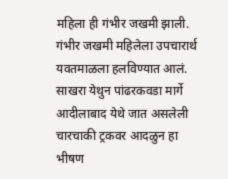महिला ही गंभीर जखमी झाली. गंभीर जखमी महिलेला उपचारार्थ यवतमाळला हलविण्यात आलं. साखरा येथुन पांढरकवडा मार्गे आदीलाबाद येथे जात असलेली चारचाकी ट्रकवर आदळुन हा भीषण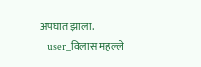अपघात झाला.
    user_विलास महल्ले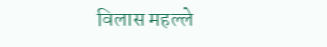विलास महल्ले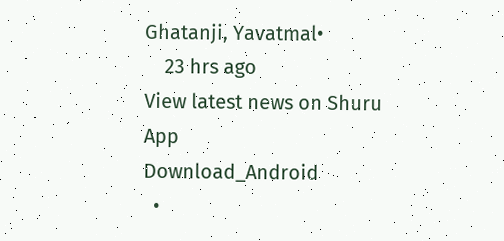Ghatanji, Yavatmal•
    23 hrs ago
View latest news on Shuru App
Download_Android
  •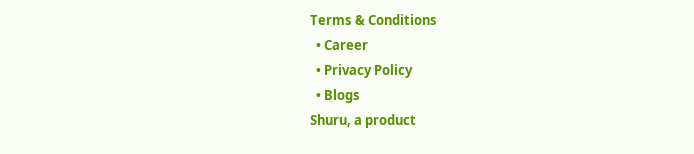Terms & Conditions
  • Career
  • Privacy Policy
  • Blogs
Shuru, a product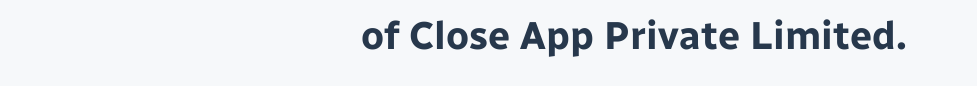of Close App Private Limited.